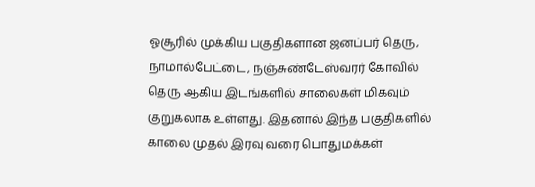ஓசூரில் முக்கிய பகுதிகளான ஜனப்பர் தெரு, நாமால்பேட்டை, நஞ்சுண்டேஸ்வரர் கோவில் தெரு ஆகிய இடங்களில் சாலைகள் மிகவும் குறுகலாக உள்ளது. இதனால் இந்த பகுதிகளில் காலை முதல் இரவு வரை பொதுமக்கள்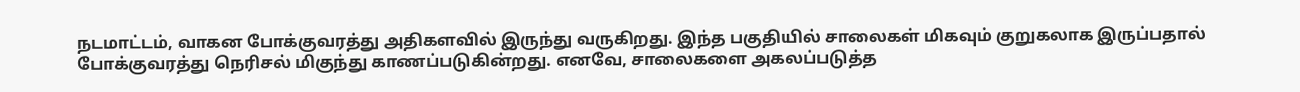நடமாட்டம், வாகன போக்குவரத்து அதிகளவில் இருந்து வருகிறது. இந்த பகுதியில் சாலைகள் மிகவும் குறுகலாக இருப்பதால் போக்குவரத்து நெரிசல் மிகுந்து காணப்படுகின்றது. எனவே, சாலைகளை அகலப்படுத்த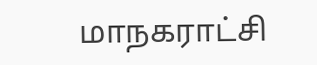மாநகராட்சி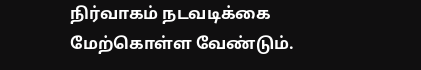நிர்வாகம் நடவடிக்கை மேற்கொள்ள வேண்டும்.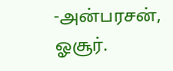-அன்பரசன், ஓசூர்.